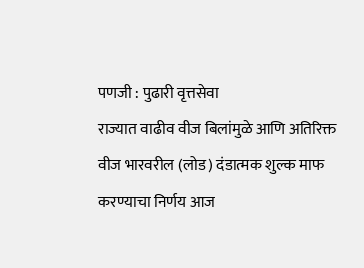पणजी : पुढारी वृत्तसेवा
राज्यात वाढीव वीज बिलांमुळे आणि अतिरिक्त वीज भारवरील (लोड) दंडात्मक शुल्क माफ करण्याचा निर्णय आज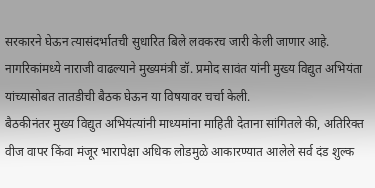सरकारने घेऊन त्यासंदर्भातची सुधारित बिले लवकरच जारी केली जाणार आहे. नागरिकांमध्ये नाराजी वाढल्याने मुख्यमंत्री डॉ. प्रमोद सावंत यांनी मुख्य विद्युत अभियंता यांच्यासोबत तातडीची बैठक घेऊन या विषयावर चर्चा केली.
बैठकीनंतर मुख्य विद्युत अभियंत्यांनी माध्यमांना माहिती देताना सांगितले की, अतिरिक्त वीज वापर किंवा मंजूर भारापेक्षा अधिक लोडमुळे आकारण्यात आलेले सर्व दंड शुल्क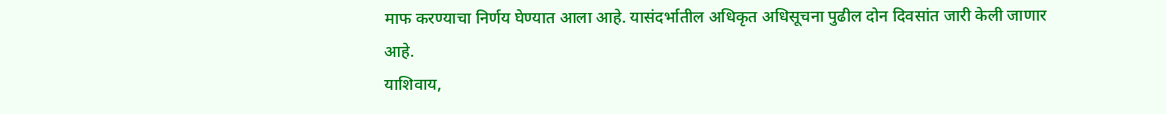माफ करण्याचा निर्णय घेण्यात आला आहे. यासंदर्भातील अधिकृत अधिसूचना पुढील दोन दिवसांत जारी केली जाणार आहे.
याशिवाय,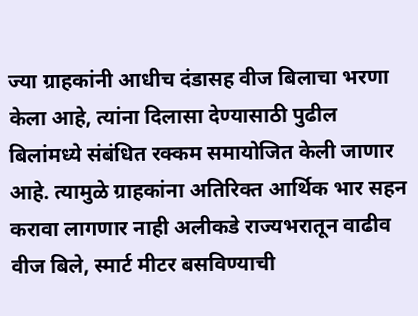ज्या ग्राहकांनी आधीच दंडासह वीज बिलाचा भरणा केला आहे, त्यांना दिलासा देण्यासाठी पुढील बिलांमध्ये संबंधित रक्कम समायोजित केली जाणार आहे. त्यामुळे ग्राहकांना अतिरिक्त आर्थिक भार सहन करावा लागणार नाही अलीकडे राज्यभरातून वाढीव वीज बिले, स्मार्ट मीटर बसविण्याची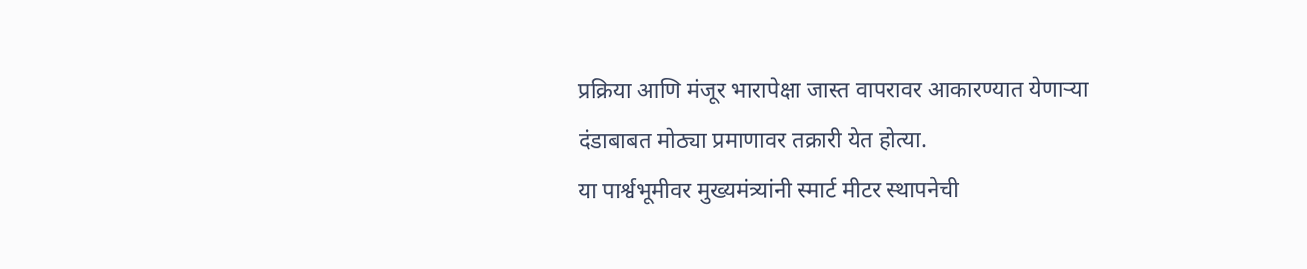प्रक्रिया आणि मंजूर भारापेक्षा जास्त वापरावर आकारण्यात येणाऱ्या दंडाबाबत मोठ्या प्रमाणावर तक्रारी येत होत्या.
या पार्श्वभूमीवर मुख्यमंत्र्यांनी स्मार्ट मीटर स्थापनेची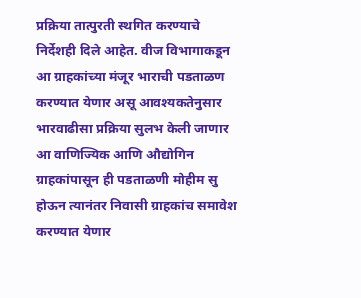प्रक्रिया तात्पुरती स्थगित करण्याचे निर्देशही दिले आहेत. वीज विभागाकडून आ ग्राहकांच्या मंजूर भाराची पडताळण करण्यात येणार असू आवश्यकतेनुसार भारवाढीसा प्रक्रिया सुलभ केली जाणार आ वाणिज्यिक आणि औद्योगिन ग्राहकांपासून ही पडताळणी मोहीम सु होऊन त्यानंतर निवासी ग्राहकांच समावेश करण्यात येणार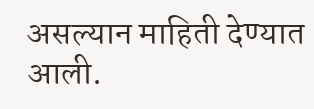असल्यान माहिती देण्यात आली.